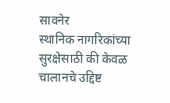सावनेर
स्थानिक नागरिकांच्या सुरक्षेसाठी की केवळ चालानचे उद्दिष्ट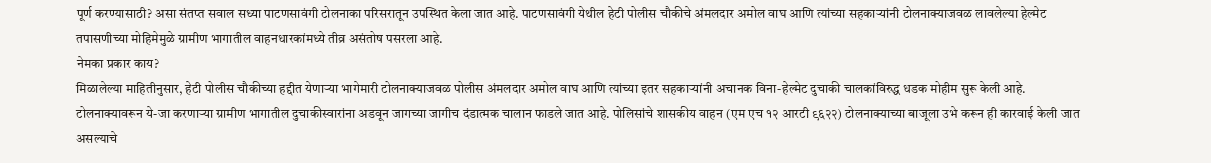पूर्ण करण्यासाठी? असा संतप्त सवाल सध्या पाटणसावंगी टोलनाका परिसरातून उपस्थित केला जात आहे. पाटणसावंगी येथील हेटी पोलीस चौकीचे अंमलदार अमोल वाघ आणि त्यांच्या सहकाऱ्यांनी टोलनाक्याजवळ लावलेल्या हेल्मेट तपासणीच्या मोहिमेमुळे ग्रामीण भागातील वाहनधारकांमध्ये तीव्र असंतोष पसरला आहे.
नेमका प्रकार काय?
मिळालेल्या माहितीनुसार, हेटी पोलीस चौकीच्या हद्दीत येणाऱ्या भागेमारी टोलनाक्याजवळ पोलीस अंमलदार अमोल वाघ आणि त्यांच्या इतर सहकाऱ्यांनी अचानक विना-हेल्मेट दुचाकी चालकांविरुद्ध धडक मोहीम सुरू केली आहे. टोलनाक्यावरून ये-जा करणाऱ्या ग्रामीण भागातील दुचाकीस्वारांना अडवून जागच्या जागीच दंडात्मक चालान फाडले जात आहे. पोलिसांचे शासकीय वाहन (एम एच १२ आरटी ९६२२) टोलनाक्याच्या बाजूला उभे करून ही कारवाई केली जात असल्याचे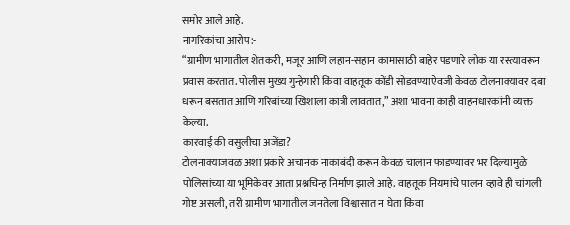समोर आले आहे.
नागरिकांचा आरोप:-
“ग्रामीण भागातील शेतकरी, मजूर आणि लहान-सहान कामासाठी बाहेर पडणारे लोक या रस्त्यावरून प्रवास करतात. पोलीस मुख्य गुन्हेगारी किंवा वाहतूक कोंडी सोडवण्याऐवजी केवळ टोलनाक्यावर दबा धरून बसतात आणि गरिबांच्या खिशाला कात्री लावतात,” अशा भावना काही वाहनधारकांनी व्यक्त केल्या.
कारवाई की वसुलीचा अजेंडा?
टोलनाक्याजवळ अशा प्रकारे अचानक नाकाबंदी करून केवळ चालान फाडण्यावर भर दिल्यामुळे पोलिसांच्या या भूमिकेवर आता प्रश्नचिन्ह निर्माण झाले आहे. वाहतूक नियमांचे पालन व्हावे ही चांगली गोष्ट असली, तरी ग्रामीण भागातील जनतेला विश्वासात न घेता किंवा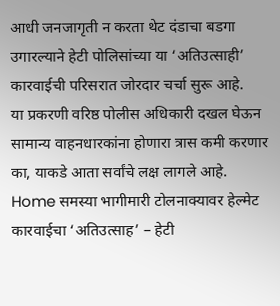आधी जनजागृती न करता थेट दंडाचा बडगा उगारल्याने हेटी पोलिसांच्या या ‘अतिउत्साही’ कारवाईची परिसरात जोरदार चर्चा सुरू आहे.
या प्रकरणी वरिष्ठ पोलीस अधिकारी दखल घेऊन सामान्य वाहनधारकांना होणारा त्रास कमी करणार का, याकडे आता सर्वांचे लक्ष लागले आहे.
Home समस्या भागीमारी टोलनाक्यावर हेल्मेट कारवाईचा ‘अतिउत्साह’ – हेटी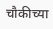चौकीच्या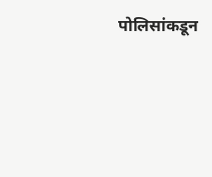पोलिसांकडून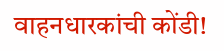वाहनधारकांची कोंडी!